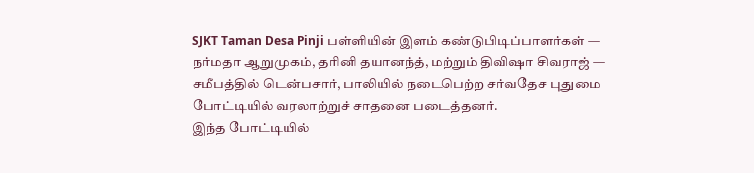SJKT Taman Desa Pinji பள்ளியின் இளம் கண்டுபிடிப்பாளர்கள் — நர்மதா ஆறுமுகம், தரினி தயானந்த், மற்றும் திவிஷா சிவராஜ் — சமீபத்தில் டென்பசார், பாலியில் நடைபெற்ற சர்வதேச புதுமை போட்டியில் வரலாற்றுச் சாதனை படைத்தனர்.
இந்த போட்டியில்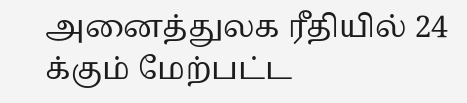அனைத்துலக ரீதியில் 24 க்கும் மேற்பட்ட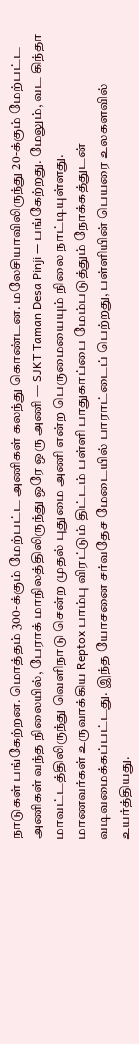நாடுகள் பங்கேற்றன. மொத்தம் 300-க்கும் மேற்பட்ட அணிகள் கலந்து கொண்டன. மலேசியாவிலிருந்து 20-க்கும் மேற்பட்ட அணிகள் வந்த நிலையில், பேராக் மாநிலத்திலிருந்து ஒரே ஒரு அணி — SJKT Taman Desa Pinji — பங்கேற்றது. மேலும், வட கிந்தா மாவட்டத்திலிருந்து வெளிநாடு சென்ற முதல் புதுமை அணி என்ற பெருமையையும் நிலை நாட்டியுள்ளது.
மாணவர்கள் உருவாக்கிய Reptox பாம்பு விரட்டும் திட்டம் பள்ளி பாதுகாப்பை மேம்படுத்தும் நோக்கத்துடன் வடிவமைக்கப்பட்டது. இந்த யோசனை சர்வதேச மேடையில் பாராட்டைப் பெற்றது, பள்ளியின் பெயரை உலகளவில் உயர்த்தியது.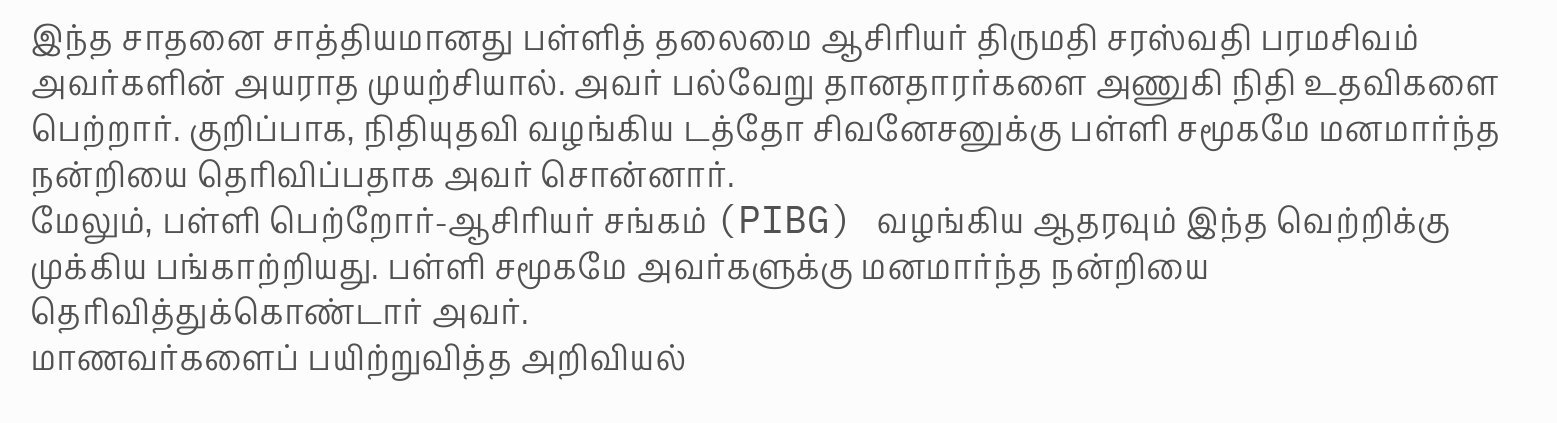இந்த சாதனை சாத்தியமானது பள்ளித் தலைமை ஆசிரியர் திருமதி சரஸ்வதி பரமசிவம் அவர்களின் அயராத முயற்சியால். அவர் பல்வேறு தானதாரர்களை அணுகி நிதி உதவிகளை பெற்றார். குறிப்பாக, நிதியுதவி வழங்கிய டத்தோ சிவனேசனுக்கு பள்ளி சமூகமே மனமார்ந்த நன்றியை தெரிவிப்பதாக அவர் சொன்னார்.
மேலும், பள்ளி பெற்றோர்-ஆசிரியர் சங்கம் (PIBG) வழங்கிய ஆதரவும் இந்த வெற்றிக்கு முக்கிய பங்காற்றியது. பள்ளி சமூகமே அவர்களுக்கு மனமார்ந்த நன்றியை தெரிவித்துக்கொண்டார் அவர்.
மாணவர்களைப் பயிற்றுவித்த அறிவியல்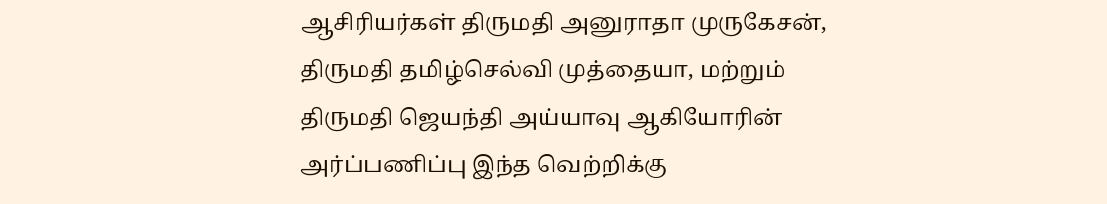ஆசிரியர்கள் திருமதி அனுராதா முருகேசன், திருமதி தமிழ்செல்வி முத்தையா, மற்றும் திருமதி ஜெயந்தி அய்யாவு ஆகியோரின் அர்ப்பணிப்பு இந்த வெற்றிக்கு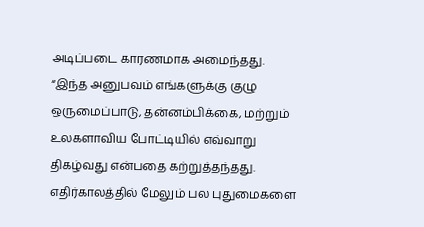அடிப்படை காரணமாக அமைந்தது.
“இந்த அனுபவம் எங்களுக்கு குழு ஒருமைப்பாடு, தன்னம்பிக்கை, மற்றும் உலகளாவிய போட்டியில் எவ்வாறு திகழ்வது என்பதை கற்றுத்தந்தது. எதிர்காலத்தில் மேலும் பல புதுமைகளை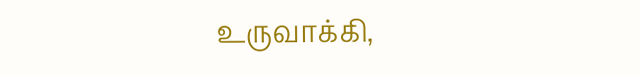உருவாக்கி,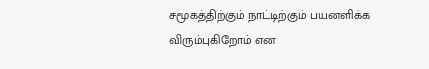சமூகத்திற்கும் நாட்டிற்கும் பயனளிக்க விரும்புகிறோம் என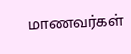மாணவர்கள்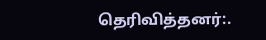தெரிவித்தனர்:.